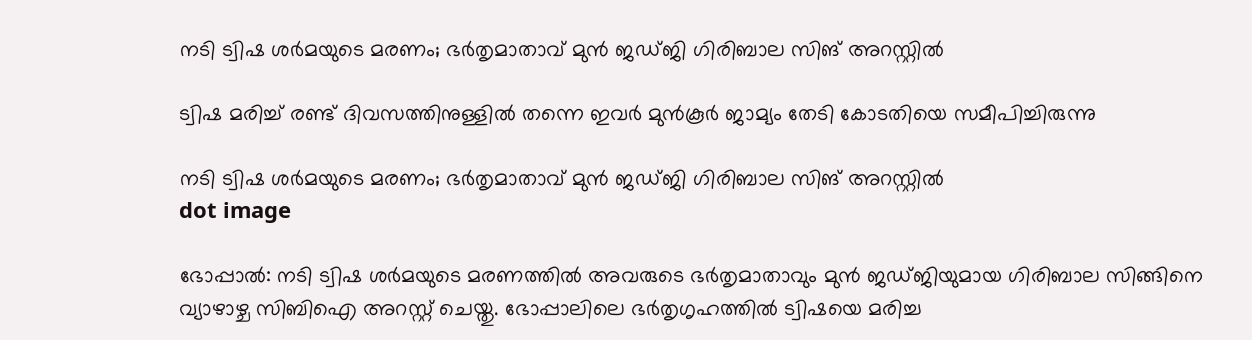നടി ട്വിഷ ശര്‍മയുടെ മരണം; ഭർതൃമാതാവ് മുന്‍ ജഡ്ജി ഗിരിബാല സിങ് അറസ്റ്റില്‍

ട്വിഷ മരിച്ച് രണ്ട് ദിവസത്തിനുള്ളില്‍ തന്നെ ഇവര്‍ മുന്‍കൂര്‍ ജാമ്യം തേടി കോടതിയെ സമീപിച്ചിരുന്നു

നടി ട്വിഷ ശര്‍മയുടെ മരണം; ഭർതൃമാതാവ് മുന്‍ ജഡ്ജി ഗിരിബാല സിങ് അറസ്റ്റില്‍
dot image

ഭോപ്പാല്‍: നടി ട്വിഷ ശര്‍മയുടെ മരണത്തിൽ അവരുടെ ഭര്‍തൃമാതാവും മുന്‍ ജഡ്ജിയുമായ ഗിരിബാല സിങ്ങിനെ വ്യാഴാഴ്ച സിബിഐ അറസ്റ്റ് ചെയ്തു. ഭോപ്പാലിലെ ഭര്‍തൃഗൃഹത്തില്‍ ട്വിഷയെ മരിച്ച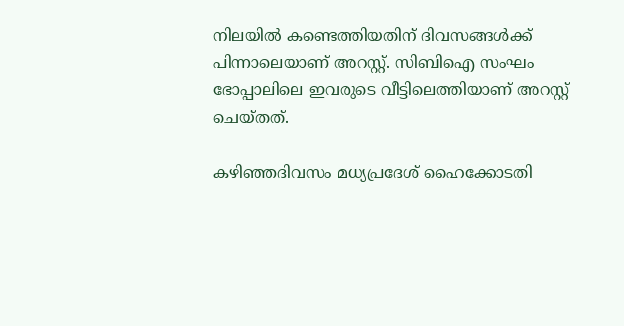നിലയില്‍ കണ്ടെത്തിയതിന് ദിവസങ്ങള്‍ക്ക് പിന്നാലെയാണ് അറസ്റ്റ്. സിബിഐ സംഘം ഭോപ്പാലിലെ ഇവരുടെ വീട്ടിലെത്തിയാണ് അറസ്റ്റ് ചെയ്തത്.

കഴിഞ്ഞദിവസം മധ്യപ്രദേശ് ഹൈക്കോടതി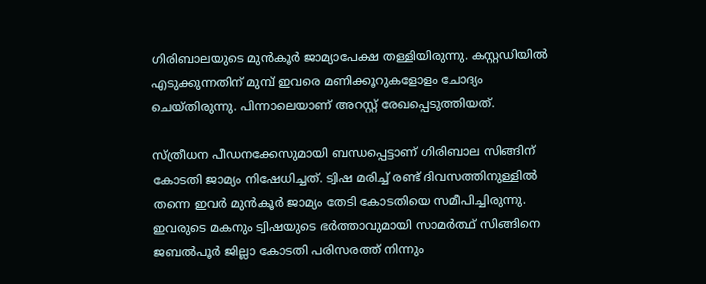ഗിരിബാലയുടെ മുന്‍കൂര്‍ ജാമ്യാപേക്ഷ തള്ളിയിരുന്നു. കസ്റ്റഡിയില്‍ എടുക്കുന്നതിന് മുമ്പ് ഇവരെ മണിക്കൂറുകളോളം ചോദ്യം ചെയ്തിരുന്നു. പിന്നാലെയാണ് അറസ്റ്റ് രേഖപ്പെടുത്തിയത്.

സ്ത്രീധന പീഡനക്കേസുമായി ബന്ധപ്പെട്ടാണ് ഗിരിബാല സിങ്ങിന് കോടതി ജാമ്യം നിഷേധിച്ചത്. ട്വിഷ മരിച്ച് രണ്ട് ദിവസത്തിനുള്ളില്‍ തന്നെ ഇവര്‍ മുന്‍കൂര്‍ ജാമ്യം തേടി കോടതിയെ സമീപിച്ചിരുന്നു. ഇവരുടെ മകനും ട്വിഷയുടെ ഭര്‍ത്താവുമായി സാമര്‍ത്ഥ് സിങ്ങിനെ ജബല്‍പൂര്‍ ജില്ലാ കോടതി പരിസരത്ത് നിന്നും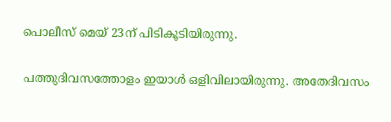പൊലീസ് മെയ് 23ന് പിടികൂടിയിരുന്നു.

പത്തുദിവസത്തോളം ഇയാള്‍ ഒളിവിലായിരുന്നു. അതേദിവസം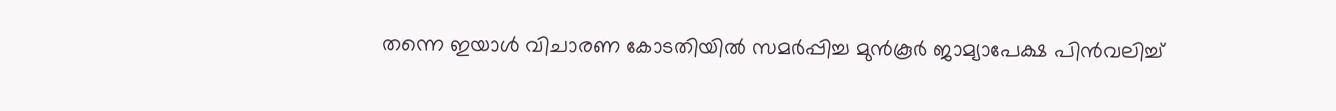തന്നെ ഇയാള്‍ വിചാരണ കോടതിയില്‍ സമര്‍പ്പിച്ച മുന്‍കൂര്‍ ജാമ്യാപേക്ഷ പിന്‍വലിച്ച്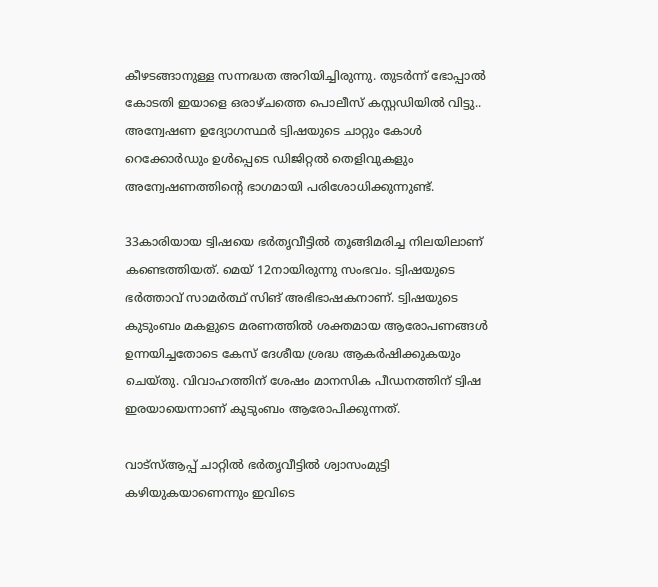കീഴടങ്ങാനുള്ള സന്നദ്ധത അറിയിച്ചിരുന്നു. തുടര്‍ന്ന് ഭോപ്പാല്‍ കോടതി ഇയാളെ ഒരാഴ്ചത്തെ പൊലീസ് കസ്റ്റഡിയില്‍ വിട്ടു.. അന്വേഷണ ഉദ്യോഗസ്ഥര്‍ ട്വിഷയുടെ ചാറ്റും കോള്‍ റെക്കോര്‍ഡും ഉള്‍പ്പെടെ ഡിജിറ്റല്‍ തെളിവുകളും അന്വേഷണത്തിന്റെ ഭാഗമായി പരിശോധിക്കുന്നുണ്ട്.

33കാരിയായ ട്വിഷയെ ഭര്‍തൃവീട്ടില്‍ തൂങ്ങിമരിച്ച നിലയിലാണ് കണ്ടെത്തിയത്. മെയ് 12നായിരുന്നു സംഭവം. ട്വിഷയുടെ ഭര്‍ത്താവ് സാമര്‍ത്ഥ് സിങ് അഭിഭാഷകനാണ്. ട്വിഷയുടെ കുടുംബം മകളുടെ മരണത്തില്‍ ശക്തമായ ആരോപണങ്ങള്‍ ഉന്നയിച്ചതോടെ കേസ് ദേശീയ ശ്രദ്ധ ആകര്‍ഷിക്കുകയും ചെയ്തു. വിവാഹത്തിന് ശേഷം മാനസിക പീഡനത്തിന് ട്വിഷ ഇരയായെന്നാണ് കുടുംബം ആരോപിക്കുന്നത്.

വാട്‌സ്ആപ്പ് ചാറ്റില്‍ ഭര്‍തൃവീട്ടില്‍ ശ്വാസംമുട്ടി കഴിയുകയാണെന്നും ഇവിടെ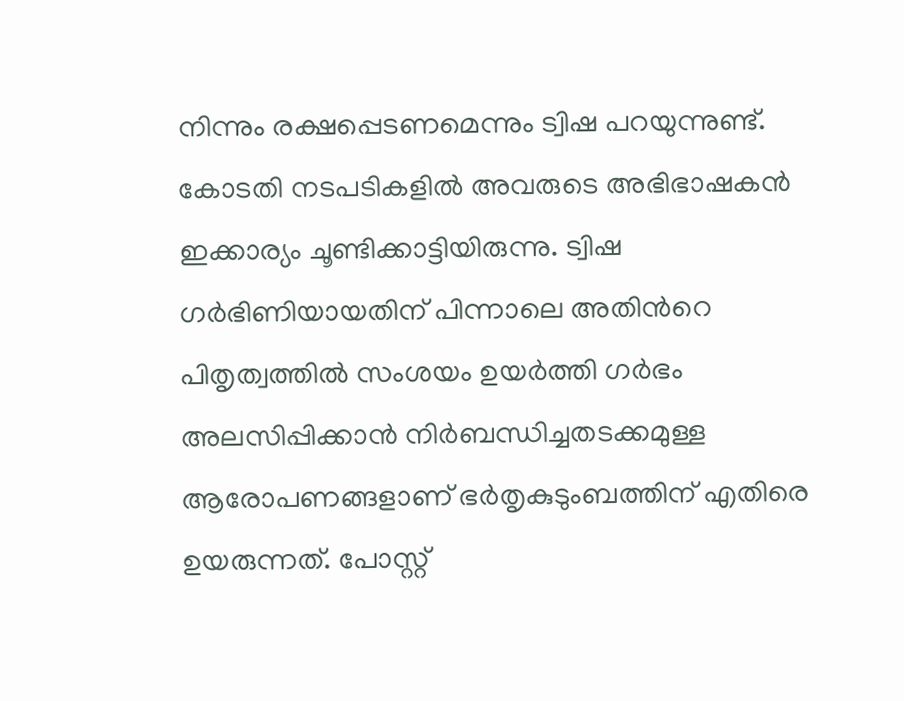നിന്നും രക്ഷപ്പെടണമെന്നും ട്വിഷ പറയുന്നുണ്ട്. കോടതി നടപടികളില്‍ അവരുടെ അഭിഭാഷകന്‍ ഇക്കാര്യം ചൂണ്ടിക്കാട്ടിയിരുന്നു. ട്വിഷ ഗർഭിണിയായതിന് പിന്നാലെ അതിന്‍റെ പിതൃത്വത്തിൽ സംശയം ഉയർത്തി ഗർഭം അലസിപ്പിക്കാന്‍ നിർബന്ധിച്ചതടക്കമുള്ള ആരോപണങ്ങളാണ് ഭർതൃകുടുംബത്തിന് എതിരെ ഉയരുന്നത്. പോസ്റ്റ്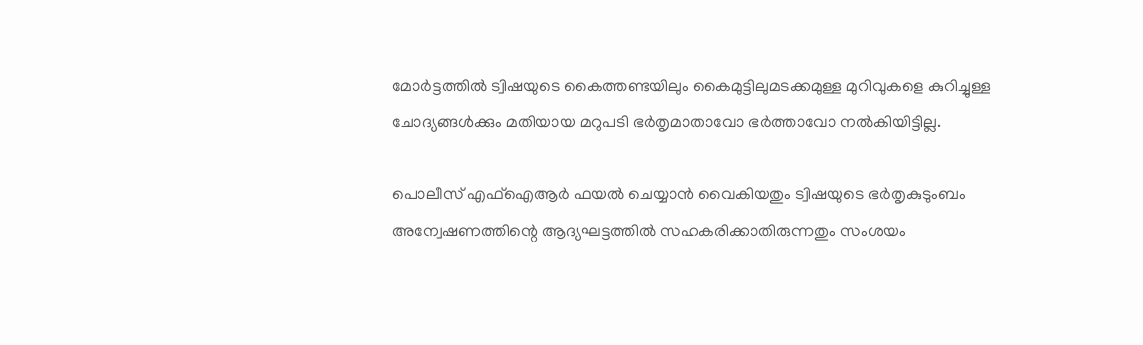മോർട്ടത്തില്‍ ട്വിഷയുടെ കൈത്തണ്ടയിലും കൈമുട്ടിലുമടക്കമുള്ള മുറിവുകളെ കുറിച്ചുള്ള ചോദ്യങ്ങള്‍ക്കും മതിയായ മറുപടി ഭർതൃമാതാവോ ഭർത്താവോ നൽകിയിട്ടില്ല.

പൊലീസ് എഫ്‌ഐആര്‍ ഫയല്‍ ചെയ്യാന്‍ വൈകിയതും ട്വിഷയുടെ ഭര്‍തൃകുടുംബം അന്വേഷണത്തിന്റെ ആദ്യഘട്ടത്തില്‍ സഹകരിക്കാതിരുന്നതും സംശയം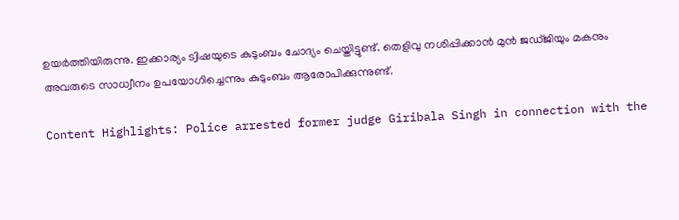ഉയർത്തിയിരുന്നു. ഇക്കാര്യം ട്വിഷയുടെ കുടുംബം ചോദ്യം ചെയ്തിട്ടുണ്ട്. തെളിവു നശിപ്പിക്കാന്‍ മുന്‍ ജഡ്ജിയും മകനും അവരുടെ സാധ്വീനം ഉപയോഗിച്ചെന്നും കുടുംബം ആരോപിക്കുന്നുണ്ട്.

Content Highlights: Police arrested former judge Giribala Singh in connection with the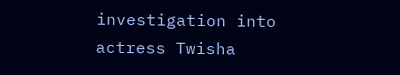investigation into actress Twisha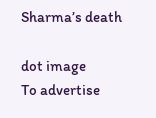Sharma’s death

dot image
To advertise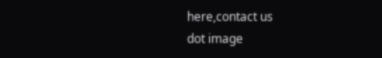here,contact us
dot image